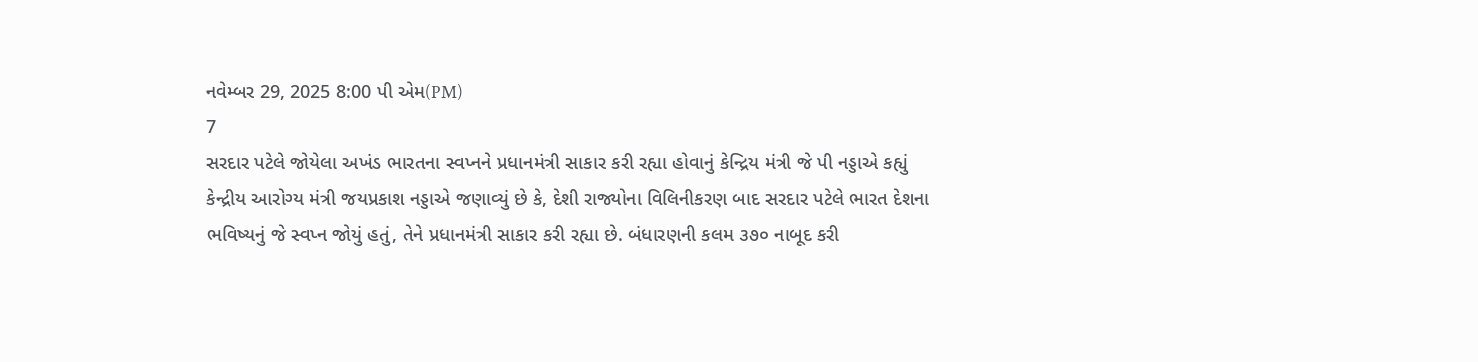નવેમ્બર 29, 2025 8:00 પી એમ(PM)
7
સરદાર પટેલે જોયેલા અખંડ ભારતના સ્વપ્નને પ્રધાનમંત્રી સાકાર કરી રહ્યા હોવાનું કેન્દ્રિય મંત્રી જે પી નડ્ડાએ કહ્યું
કેન્દ્રીય આરોગ્ય મંત્રી જયપ્રકાશ નડ્ડાએ જણાવ્યું છે કે, દેશી રાજ્યોના વિલિનીકરણ બાદ સરદાર પટેલે ભારત દેશના ભવિષ્યનું જે સ્વપ્ન જોયું હતું, તેને પ્રધાનમંત્રી સાકાર કરી રહ્યા છે. બંધારણની કલમ ૩૭૦ નાબૂદ કરી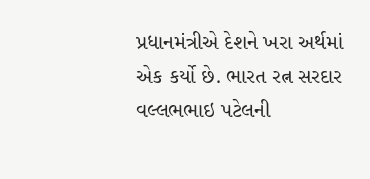પ્રધાનમંત્રીએ દેશને ખરા અર્થમાં એક કર્યો છે. ભારત રત્ન સરદાર વલ્લભભાઇ પટેલની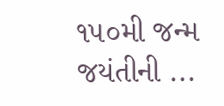૧૫૦મી જન્મ જયંતીની ...